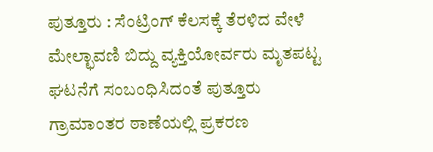ಪುತ್ತೂರು : ಸೆಂಟ್ರಿಂಗ್ ಕೆಲಸಕ್ಕೆ ತೆರಳಿದ ವೇಳೆ ಮೇಲ್ಛಾವಣಿ ಬಿದ್ದು ವ್ಯಕ್ತಿಯೋರ್ವರು ಮೃತಪಟ್ಟ ಘಟನೆಗೆ ಸಂಬಂಧಿಸಿದಂತೆ ಪುತ್ತೂರು ಗ್ರಾಮಾಂತರ ಠಾಣೆಯಲ್ಲಿ ಪ್ರಕರಣ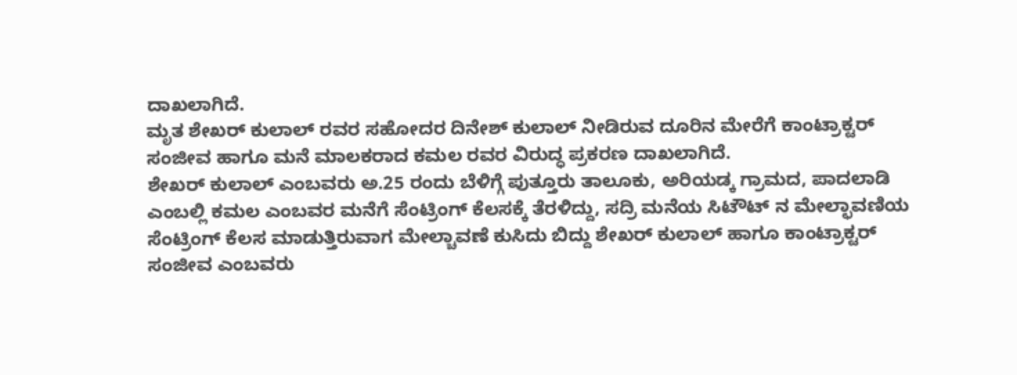ದಾಖಲಾಗಿದೆ.
ಮೃತ ಶೇಖರ್ ಕುಲಾಲ್ ರವರ ಸಹೋದರ ದಿನೇಶ್ ಕುಲಾಲ್ ನೀಡಿರುವ ದೂರಿನ ಮೇರೆಗೆ ಕಾಂಟ್ರಾಕ್ಟರ್ ಸಂಜೀವ ಹಾಗೂ ಮನೆ ಮಾಲಕರಾದ ಕಮಲ ರವರ ವಿರುದ್ಧ ಪ್ರಕರಣ ದಾಖಲಾಗಿದೆ.
ಶೇಖರ್ ಕುಲಾಲ್ ಎಂಬವರು ಅ.25 ರಂದು ಬೆಳಿಗ್ಗೆ ಪುತ್ತೂರು ತಾಲೂಕು, ಅರಿಯಡ್ಕ ಗ್ರಾಮದ, ಪಾದಲಾಡಿ ಎಂಬಲ್ಲಿ ಕಮಲ ಎಂಬವರ ಮನೆಗೆ ಸೆಂಟ್ರಿಂಗ್ ಕೆಲಸಕ್ಕೆ ತೆರಳಿದ್ದು, ಸದ್ರಿ ಮನೆಯ ಸಿಟೌಟ್ ನ ಮೇಲ್ಛಾವಣಿಯ ಸೆಂಟ್ರಿಂಗ್ ಕೆಲಸ ಮಾಡುತ್ತಿರುವಾಗ ಮೇಲ್ಚಾವಣೆ ಕುಸಿದು ಬಿದ್ದು ಶೇಖರ್ ಕುಲಾಲ್ ಹಾಗೂ ಕಾಂಟ್ರಾಕ್ಟರ್ ಸಂಜೀವ ಎಂಬವರು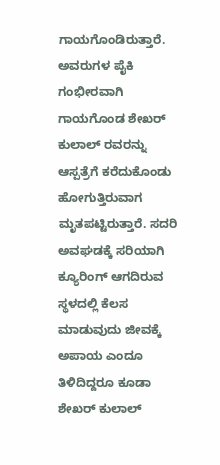ಗಾಯಗೊಂಡಿರುತ್ತಾರೆ.
ಅವರುಗಳ ಪೈಕಿ ಗಂಭೀರವಾಗಿ ಗಾಯಗೊಂಡ ಶೇಖರ್ ಕುಲಾಲ್ ರವರನ್ನು ಆಸ್ಪತ್ರೆಗೆ ಕರೆದುಕೊಂಡು ಹೋಗುತ್ತಿರುವಾಗ ಮೃತಪಟ್ಟಿರುತ್ತಾರೆ. ಸದರಿ ಅವಘಡಕ್ಕೆ ಸರಿಯಾಗಿ ಕ್ಯೂರಿಂಗ್ ಆಗದಿರುವ ಸ್ಥಳದಲ್ಲಿ ಕೆಲಸ ಮಾಡುವುದು ಜೀವಕ್ಕೆ ಅಪಾಯ ಎಂದೂ ತಿಳಿದಿದ್ದರೂ ಕೂಡಾ ಶೇಖರ್ ಕುಲಾಲ್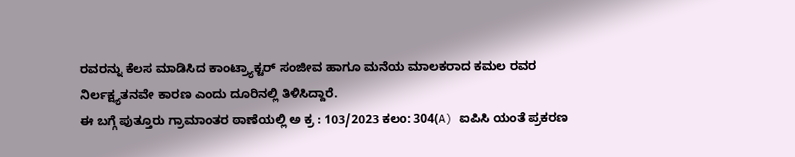ರವರನ್ನು ಕೆಲಸ ಮಾಡಿಸಿದ ಕಾಂಟ್ರ್ಯಾಕ್ಟರ್ ಸಂಜೀವ ಹಾಗೂ ಮನೆಯ ಮಾಲಕರಾದ ಕಮಲ ರವರ ನಿರ್ಲಕ್ಷ್ಯತನವೇ ಕಾರಣ ಎಂದು ದೂರಿನಲ್ಲಿ ತಿಳಿಸಿದ್ದಾರೆ.
ಈ ಬಗ್ಗೆ ಪುತ್ತೂರು ಗ್ರಾಮಾಂತರ ಠಾಣೆಯಲ್ಲಿ ಅ ಕ್ರ : 103/2023 ಕಲo: 304(A) ಐಪಿಸಿ ಯಂತೆ ಪ್ರಕರಣ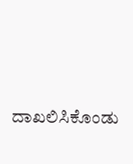ದಾಖಲಿಸಿಕೊಂಡು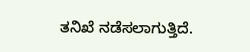ತನಿಖೆ ನಡೆಸಲಾಗುತ್ತಿದೆ.